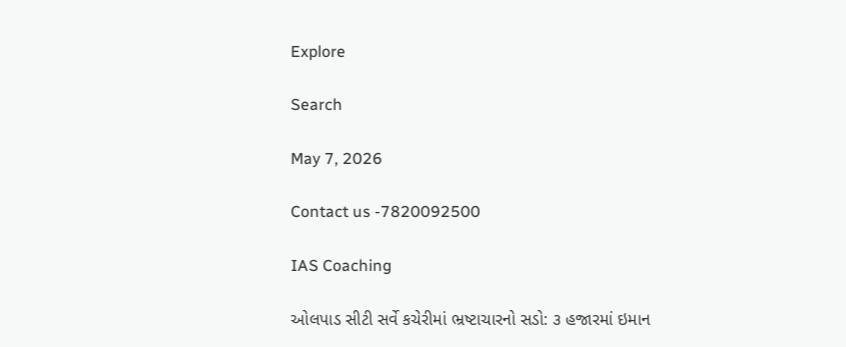Explore

Search

May 7, 2026

Contact us -7820092500

IAS Coaching

ઓલપાડ સીટી સર્વે કચેરીમાં ભ્રષ્ટાચારનો સડો: ૩ હજારમાં ઇમાન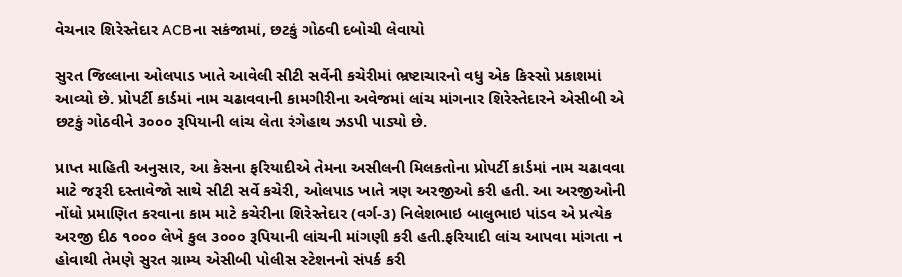વેચનાર શિરેસ્તેદાર ACBના સકંજામાં, છટકું ગોઠવી દબોચી લેવાયો

સુરત જિલ્લાના ઓલપાડ ખાતે આવેલી સીટી સર્વેની કચેરીમાં ભ્રષ્ટાચારનો વધુ એક કિસ્સો પ્રકાશમાં આવ્યો છે. પ્રોપર્ટી કાર્ડમાં નામ ચઢાવવાની કામગીરીના અવેજમાં લાંચ માંગનાર શિરેસ્તેદારને એસીબી એ છટકું ગોઠવીને ૩૦૦૦ રૂપિયાની લાંચ લેતા રંગેહાથ ઝડપી પાડ્યો છે.

પ્રાપ્ત માહિતી અનુસાર, આ કેસના ફરિયાદીએ તેમના અસીલની મિલકતોના પ્રોપર્ટી કાર્ડમાં નામ ચઢાવવા માટે જરૂરી દસ્તાવેજો સાથે સીટી સર્વે કચેરી, ઓલપાડ ખાતે ત્રણ અરજીઓ કરી હતી. આ અરજીઓની નોંધો પ્રમાણિત કરવાના કામ માટે કચેરીના શિરેસ્તેદાર (વર્ગ-૩) નિલેશભાઇ બાલુભાઇ પાંડવ એ પ્રત્યેક અરજી દીઠ ૧૦૦૦ લેખે કુલ ૩૦૦૦ રૂપિયાની લાંચની માંગણી કરી હતી.ફરિયાદી લાંચ આપવા માંગતા ન હોવાથી તેમણે સુરત ગ્રામ્ય એસીબી પોલીસ સ્ટેશનનો સંપર્ક કરી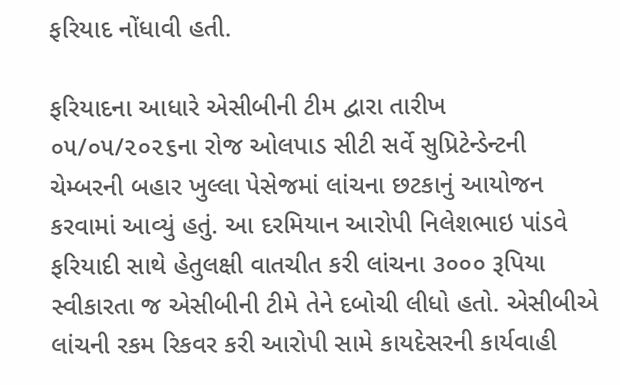ફરિયાદ નોંધાવી હતી.

ફરિયાદના આધારે એસીબીની ટીમ દ્વારા તારીખ ૦૫/૦૫/૨૦૨૬ના રોજ ઓલપાડ સીટી સર્વે સુપ્રિટેન્ડેન્ટની ચેમ્બરની બહાર ખુલ્લા પેસેજમાં લાંચના છટકાનું આયોજન કરવામાં આવ્યું હતું. આ દરમિયાન આરોપી નિલેશભાઇ પાંડવે ફરિયાદી સાથે હેતુલક્ષી વાતચીત કરી લાંચના ૩૦૦૦ રૂપિયા સ્વીકારતા જ એસીબીની ટીમે તેને દબોચી લીધો હતો. એસીબીએ લાંચની રકમ રિકવર કરી આરોપી સામે કાયદેસરની કાર્યવાહી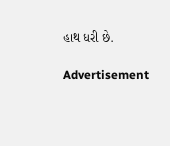હાથ ધરી છે.

Advertisement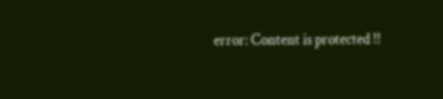error: Content is protected !!